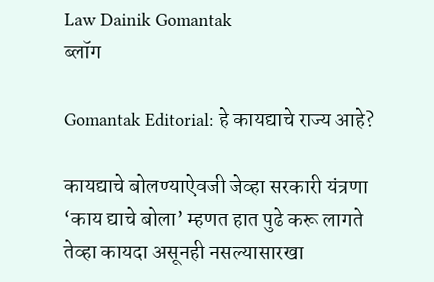Law Dainik Gomantak
ब्लॉग

Gomantak Editorial: हे कायद्याचे राज्य आहे?

कायद्याचे बोलण्याऐवजी जेव्हा सरकारी यंत्रणा ‘काय द्याचे बोला’ म्हणत हात पुढे करू लागते तेव्हा कायदा असूनही नसल्यासारखा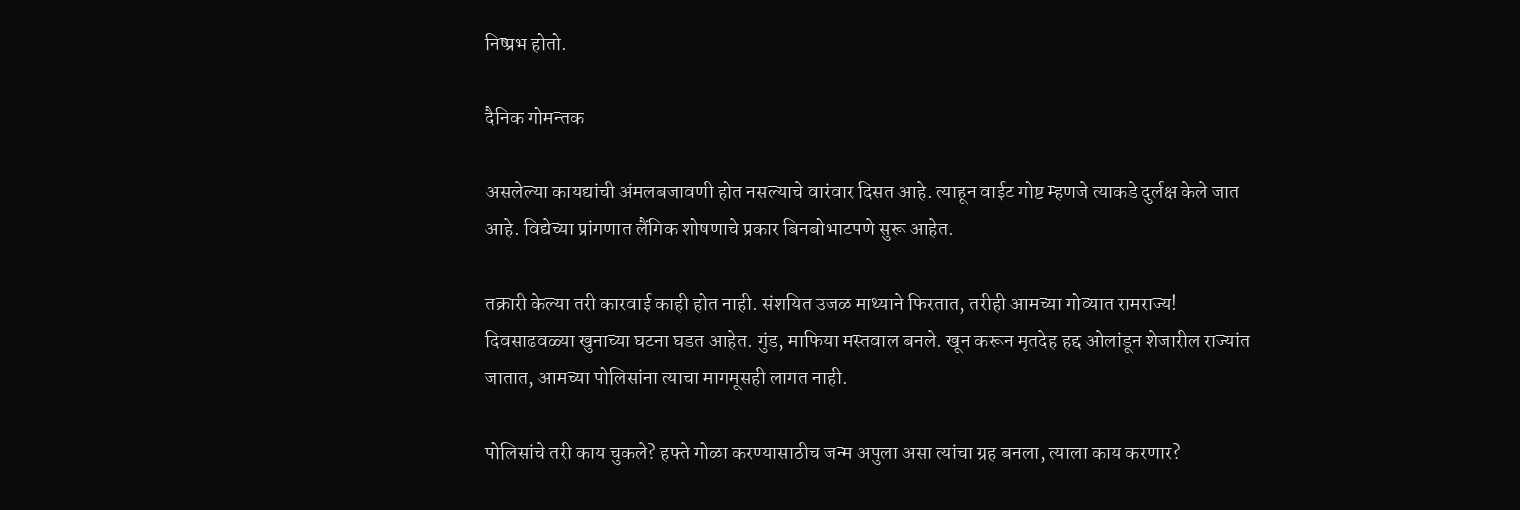निष्प्रभ होतो.

दैनिक गोमन्तक

असलेल्या कायद्यांची अंमलबजावणी होत नसल्याचे वारंवार दिसत आहे. त्याहून वाईट गोष्ट म्हणजे त्याकडे दुर्लक्ष केले जात आहे. विद्येच्या प्रांगणात लैंगिक शोषणाचे प्रकार बिनबोभाटपणे सुरू आहेत.

तक्रारी केल्या तरी कारवाई काही होत नाही. संशयित उजळ माथ्याने फिरतात, तरीही आमच्या गोव्यात रामराज्य! दिवसाढवळ्या खुनाच्या घटना घडत आहेत. गुंड, माफिया मस्तवाल बनले. खून करून मृतदेह हद्द ओलांडून शेजारील राज्यांत जातात, आमच्या पोलिसांना त्याचा मागमूसही लागत नाही.

पोलिसांचे तरी काय चुकले? हफ्ते गोळा करण्यासाठीच जन्म अपुला असा त्यांचा ग्रह बनला, त्याला काय करणार?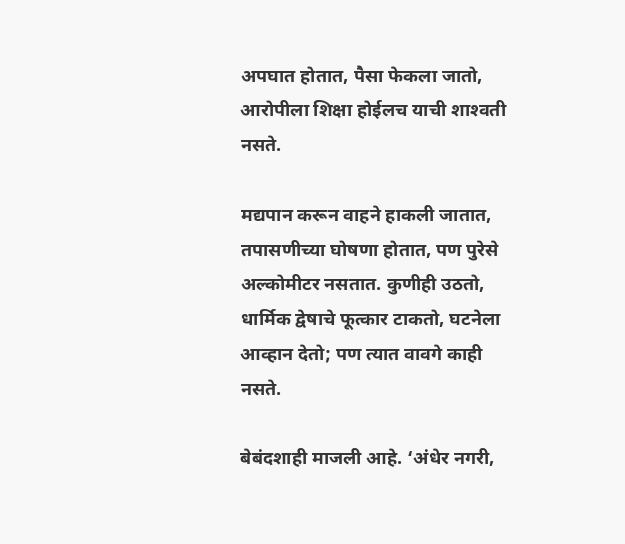अपघात होतात, पैसा फेकला जातो, आरोपीला शिक्षा होईलच याची शाश्‍वती नसते.

मद्यपान करून वाहने हाकली जातात, तपासणीच्या घोषणा होतात, पण पुरेसे अल्कोमीटर नसतात. कुणीही उठतो, धार्मिक द्वेषाचे फूत्कार टाकतो, घटनेला आव्हान देतो; पण त्यात वावगे काही नसते.

बेबंदशाही माजली आहे. ‘अंधेर नगरी,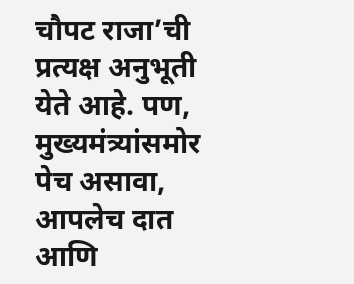चौपट राजा’ची प्रत्यक्ष अनुभूती येते आहे. पण, मुख्यमंत्र्यांसमोर पेच असावा, आपलेच दात आणि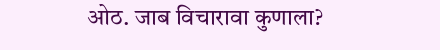ओठ. जाब विचारावा कुणाला?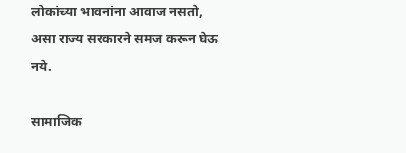लोकांच्या भावनांना आवाज नसतो, असा राज्य सरकारने समज करून घेऊ नये.

सामाजिक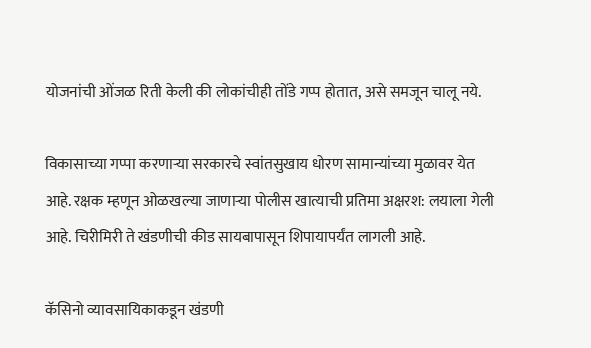योजनांची ओंजळ रिती केली की लोकांचीही तोंडे गप्प होतात, असे समजून चालू नये.

विकासाच्या गप्पा करणाऱ्या सरकारचे स्वांतसुखाय धोरण सामान्यांच्या मुळावर येत आहे. रक्षक म्हणून ओळखल्या जाणाऱ्या पोलीस खात्याची प्रतिमा अक्षरश: लयाला गेली आहे. चिरीमिरी ते खंडणीची कीड सायबापासून शिपायापर्यंत लागली आहे.

कॅसिनो व्यावसायिकाकडून खंडणी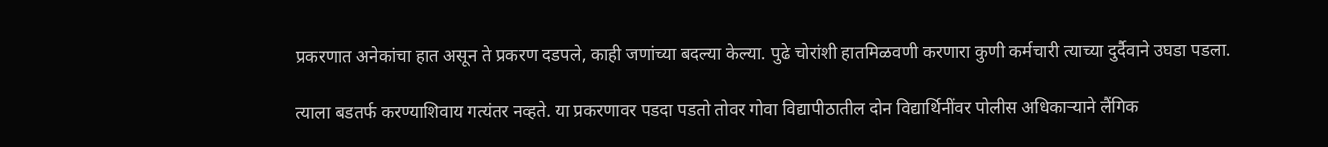प्रकरणात अनेकांचा हात असून ते प्रकरण दडपले, काही जणांच्या बदल्या केल्या. पुढे चोरांशी हातमिळवणी करणारा कुणी कर्मचारी त्याच्या दुर्दैवाने उघडा पडला.

त्याला बडतर्फ करण्याशिवाय गत्यंतर नव्हते. या प्रकरणावर पडदा पडतो तोवर गोवा विद्यापीठातील दोन विद्यार्थिनींवर पोलीस अधिकाऱ्याने लैंगिक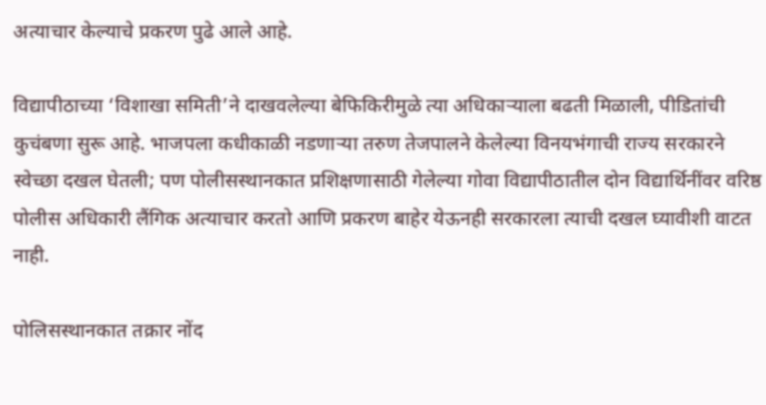अत्याचार केल्याचे प्रकरण पुढे आले आहे.

विद्यापीठाच्या ‘विशाखा समिती’ने दाखवलेल्या बेफिकिरीमुळे त्या अधिकाऱ्याला बढती मिळाली, पीडितांची कुचंबणा सुरू आहे. भाजपला कधीकाळी नडणाऱ्या तरुण तेजपालने केलेल्या विनयभंगाची राज्य सरकारने स्वेच्छा दखल घेतली; पण पोलीसस्थानकात प्रशिक्षणासाठी गेलेल्या गोवा विद्यापीठातील दोन विद्यार्थिनींवर वरिष्ठ पोलीस अधिकारी लैंगिक अत्याचार करतो आणि प्रकरण बाहेर येऊनही सरकारला त्याची दखल घ्यावीशी वाटत नाही.

पोलिसस्थानकात तक्रार नोंद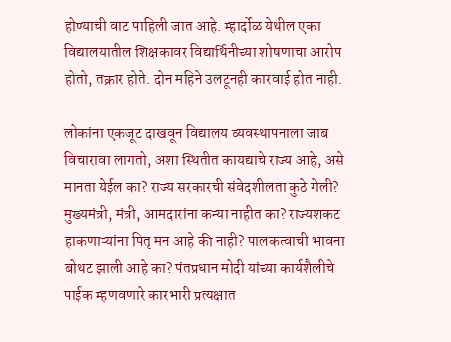होण्याची वाट पाहिली जात आहे. म्हार्दोळ येथील एका विद्यालयातील शिक्षकावर विद्यार्थिनीच्या शोषणाचा आरोप होतो, तक्रार होते. दोन महिने उलटूनही कारवाई होत नाही.

लोकांना एकजूट दाखवून विद्यालय व्यवस्थापनाला जाब विचारावा लागतो, अशा स्थितीत कायद्याचे राज्य आहे, असे मानता येईल का? राज्य सरकारची संवेदशीलता कुठे गेली? मुख्यमंत्री, मंत्री, आमदारांना कन्या नाहीत का? राज्यशकट हाकणाऱ्यांना पितृ मन आहे की नाही? पालकत्वाची भावना बोथट झाली आहे का? पंतप्रधान मोदी यांच्या कार्यशैलीचे पाईक म्हणवणारे कारभारी प्रत्यक्षात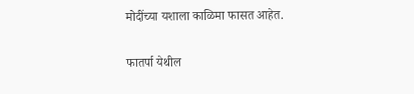मोदींच्या यशाला काळिमा फासत आहेत.

फातर्पा येथील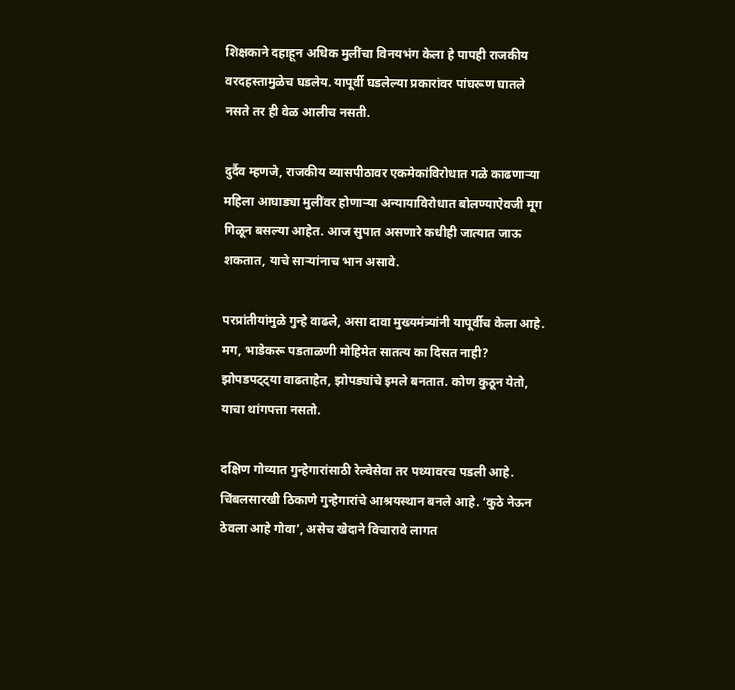शिक्षकाने दहाहून अधिक मुलींचा विनयभंग केला हे पापही राजकीय वरदहस्तामुळेच घडलेय. यापूर्वी घडलेल्या प्रकारांवर पांघरूण घातले नसते तर ही वेळ आलीच नसती.

दुर्दैव म्हणजे, राजकीय व्यासपीठावर एकमेकांविरोधात गळे काढणाऱ्या महिला आघाड्या मुलींवर होणाऱ्या अन्यायाविरोधात बोलण्याऐवजी मूग गिळून बसल्या आहेत. आज सुपात असणारे कधीही जात्यात जाऊ शकतात, याचे साऱ्यांनाच भान असावे.

परप्रांतीयांमुळे गुन्हे वाढले, असा दावा मुख्यमंत्र्यांनी यापूर्वीच केला आहे. मग, भाडेकरू पडताळणी मोहिमेत सातत्य का दिसत नाही? झोपडपट्ट्या वाढताहेत, झोपड्यांचे इमले बनतात. कोण कुठून येतो, याचा थांगपत्ता नसतो.

दक्षिण गोव्यात गुन्हेगारांसाठी रेल्वेसेवा तर पथ्यावरच पडली आहे. चिंबलसारखी ठिकाणे गुन्हेगारांचे आश्रयस्थान बनले आहे. ‘कुठे नेऊन ठेवला आहे गोवा’, असेच खेदाने विचारावे लागत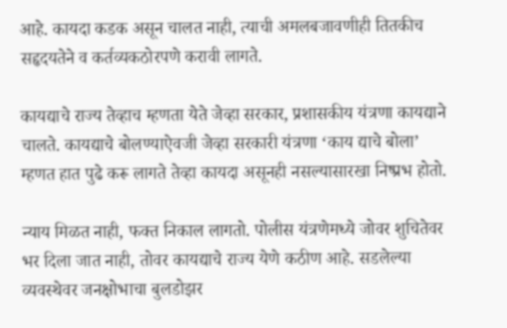आहे. कायदा कडक असून चालत नाही, त्याची अमलबजावणीही तितकीच सहृदयतेने व कर्तव्यकठोरपणे करावी लागते.

कायद्याचे राज्य तेव्हाच म्हणता येते जेव्हा सरकार, प्रशासकीय यंत्रणा कायद्याने चालते. कायद्याचे बोलण्याऐवजी जेव्हा सरकारी यंत्रणा ‘काय द्याचे बोला’ म्हणत हात पुढे करू लागते तेव्हा कायदा असूनही नसल्यासारखा निष्प्रभ होतो.

न्याय मिळत नाही, फक्त निकाल लागतो. पोलीस यंत्रणेमध्ये जोवर शुचितेवर भर दिला जात नाही, तोवर कायद्याचे राज्य येणे कठीण आहे. सडलेल्या व्यवस्थेवर जनक्षोभाचा बुलडोझर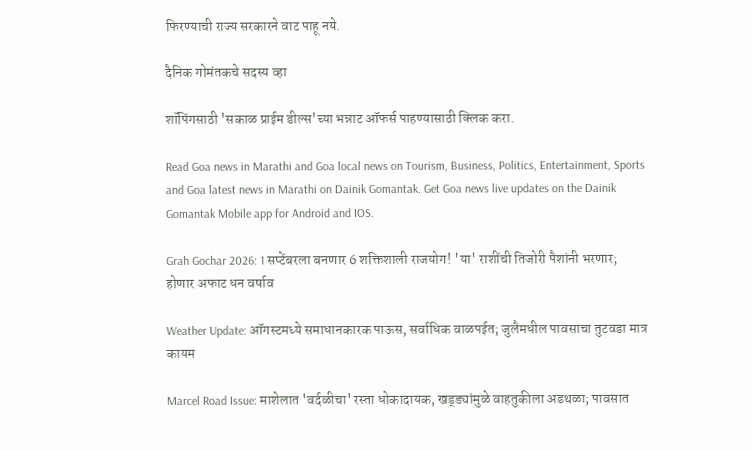फिरण्‍याची राज्‍य सरकारने वाट पाहू नये.

दैनिक गोमंतकचे सदस्य व्हा

शॉपिंगसाठी 'सकाळ प्राईम डील्स'च्या भन्नाट ऑफर्स पाहण्यासाठी क्लिक करा.

Read Goa news in Marathi and Goa local news on Tourism, Business, Politics, Entertainment, Sports and Goa latest news in Marathi on Dainik Gomantak. Get Goa news live updates on the Dainik Gomantak Mobile app for Android and IOS.

Grah Gochar 2026: 1 सप्टेंबरला बनणार 6 शक्तिशाली राजयोग! 'या' राशींची तिजोरी पैशांनी भरणार; होणार अफाट धन वर्षाव

Weather Update: ऑगस्टमध्ये समाधानकारक पाऊस, सर्वाधिक वाळपईत; जुलैमधील पावसाचा तुटवडा मात्र कायम

Marcel Road Issue: माशेलात 'वर्दळीचा' रस्ता धोकादायक, खड्ड्यांमुळे वाहतुकीला अडथळा; पावसात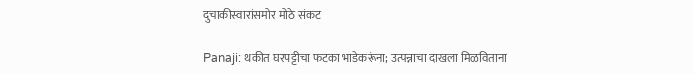दुचाकीस्वारांसमोर मोठे संकट

Panaji: थकीत घरपट्टीचा फटका भाडेकरूंना; उत्पन्नाचा दाखला मिळविताना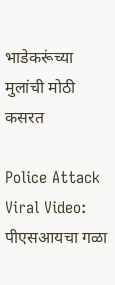भाडेकरूंच्या मुलांची मोठी कसरत

Police Attack Viral Video: पीएसआयचा गळा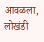आवळला, लोखंडी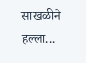साखळीने हल्ला...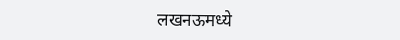लखनऊमध्ये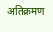अतिक्रमण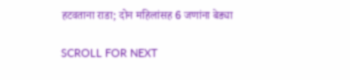हटवताना राडा; दोन महिलांसह 6 जणांना बेड्या

SCROLL FOR NEXT